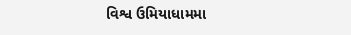વિશ્વ ઉમિયાધામમા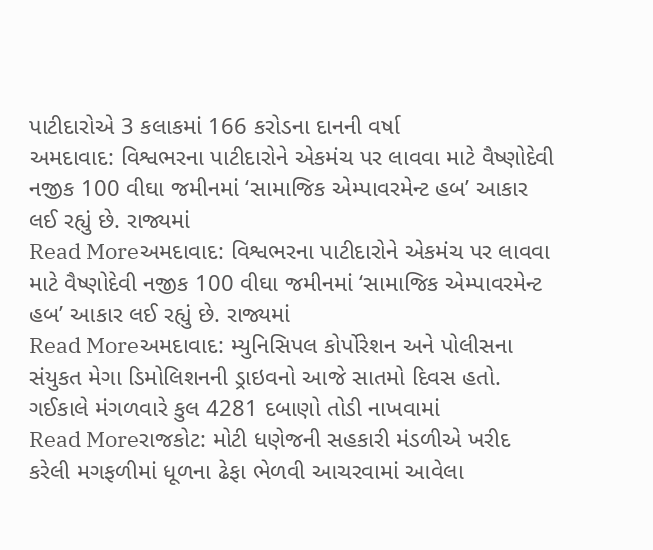પાટીદારોએ 3 કલાકમાં 166 કરોડના દાનની વર્ષા
અમદાવાદ: વિશ્વભરના પાટીદારોને એકમંચ પર લાવવા માટે વૈષ્ણોદેવી નજીક 100 વીઘા જમીનમાં ‘સામાજિક એમ્પાવરમેન્ટ હબ’ આકાર લઈ રહ્યું છે. રાજ્યમાં
Read Moreઅમદાવાદ: વિશ્વભરના પાટીદારોને એકમંચ પર લાવવા માટે વૈષ્ણોદેવી નજીક 100 વીઘા જમીનમાં ‘સામાજિક એમ્પાવરમેન્ટ હબ’ આકાર લઈ રહ્યું છે. રાજ્યમાં
Read Moreઅમદાવાદ: મ્યુનિસિપલ કોર્પોરેશન અને પોલીસના સંયુકત મેગા ડિમોલિશનની ડ્રાઇવનો આજે સાતમો દિવસ હતો. ગઈકાલે મંગળવારે કુલ 4281 દબાણો તોડી નાખવામાં
Read Moreરાજકોટ: મોટી ધણેજની સહકારી મંડળીએ ખરીદ કરેલી મગફળીમાં ધૂળના ઢેફા ભેળવી આચરવામાં આવેલા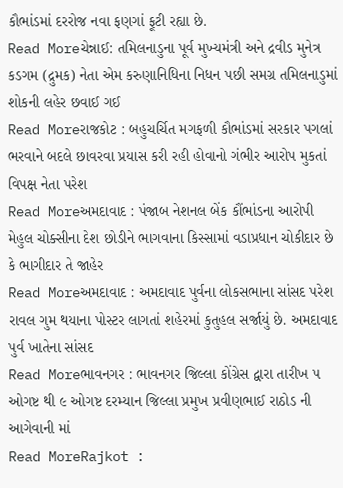કૌભાંડમાં દરરોજ નવા ફણગાં ફૂટી રહ્યા છે.
Read Moreચેન્નાઈ: તમિલનાડુના પૂર્વ મુખ્યમંત્રી અને દ્રવીડ મુનેત્ર કડગમ (દ્રુમક) નેતા એમ કરુણાનિધિના નિધન પછી સમગ્ર તમિલનાડુમાં શોકની લહેર છવાઈ ગઈ
Read Moreરાજકોટ : બહુચર્ચિત મગફળી કૌભાંડમાં સરકાર પગલાં ભરવાને બદલે છાવરવા પ્રયાસ કરી રહી હોવાનો ગંભીર આરોપ મુકતાં વિપક્ષ નેતા પરેશ
Read Moreઅમદાવાદ : પંજાબ નેશનલ બેંક કૌંભાંડના આરોપી મેહુલ ચોક્સીના દેશ છોડીને ભાગવાના કિસ્સામાં વડાપ્રધાન ચોકીદાર છે કે ભાગીદાર તે જાહેર
Read Moreઅમદાવાદ : અમદાવાદ પુર્વના લોકસભાના સાંસદ પરેશ રાવલ ગુમ થયાના પોસ્ટર લાગતાં શહેરમાં કુતુહલ સર્જાયું છે. અમદાવાદ પુર્વ ખાતેના સાંસદ
Read Moreભાવનગર : ભાવનગર જિલ્લા કોંગ્રેસ દ્વારા તારીખ ૫ ઓગષ્ટ થી ૯ ઓગષ્ટ દરમ્યાન જિલ્લા પ્રમુખ પ્રવીણભાઈ રાઠોડ ની આગેવાની માં
Read MoreRajkot :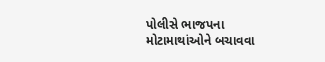પોલીસે ભાજપના મોટામાથાંઓને બચાવવા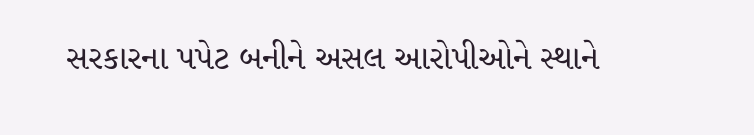સરકારના પપેટ બનીને અસલ આરોપીઓને સ્થાને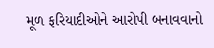મૂળ ફરિયાદીઓને આરોપી બનાવવાનો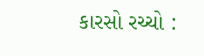કારસો રચ્ચો :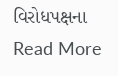વિરોધપક્ષના
Read More